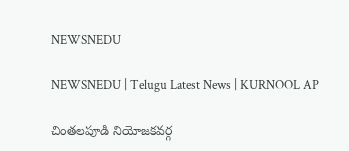NEWSNEDU

NEWSNEDU | Telugu Latest News | KURNOOL AP

చింతలపూడి నియోజకవర్గ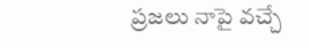ప్రజలు నాపై వచ్చే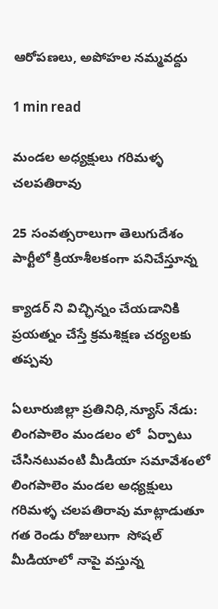ఆరోపణలు, అపోహల నమ్మవద్దు

1 min read

మండల అధ్యక్షులు గరిమళ్ళ చలపతిరావు

25 సంవత్సరాలుగా తెలుగుదేశం పార్టీలో క్రియాశీలకంగా పనిచేస్తూన్న

క్యాడర్ ని విచ్ఛిన్నం చేయడానికి ప్రయత్నం చేస్తే క్రమశిక్షణ చర్యలకు తప్పవు

ఏలూరుజిల్లా ప్రతినిధి,న్యూస్ నేడు: లింగపాలెం మండలం లో  ఏర్పాటు చేసినటువంటి మీడియా సమావేశంలో లింగపాలెం మండల అధ్యక్షులు గరిమళ్ళ చలపతిరావు మాట్లాడుతూ గత రెండు రోజులుగా  సోషల్ మీడియాలో నాపై వస్తున్న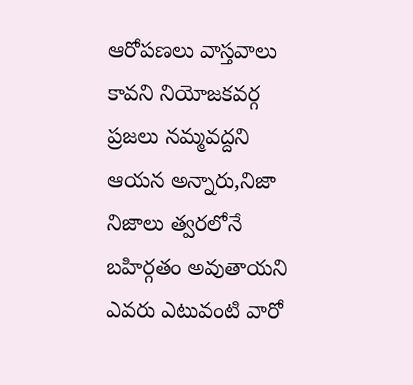ఆరోపణలు వాస్తవాలు కావని నియోజకవర్గ ప్రజలు నమ్మవద్దని ఆయన అన్నారు,నిజా నిజాలు త్వరలోనే బహిర్గతం అవుతాయని ఎవరు ఎటువంటి వారో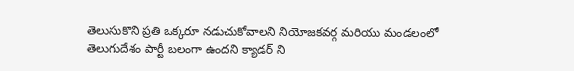తెలుసుకొని ప్రతి ఒక్కరూ నడుచుకోవాలని నియోజకవర్గ మరియు మండలంలో తెలుగుదేశం పార్టీ బలంగా ఉందని క్యాడర్ ని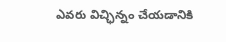ఎవరు విచ్ఛిన్నం చేయడానికి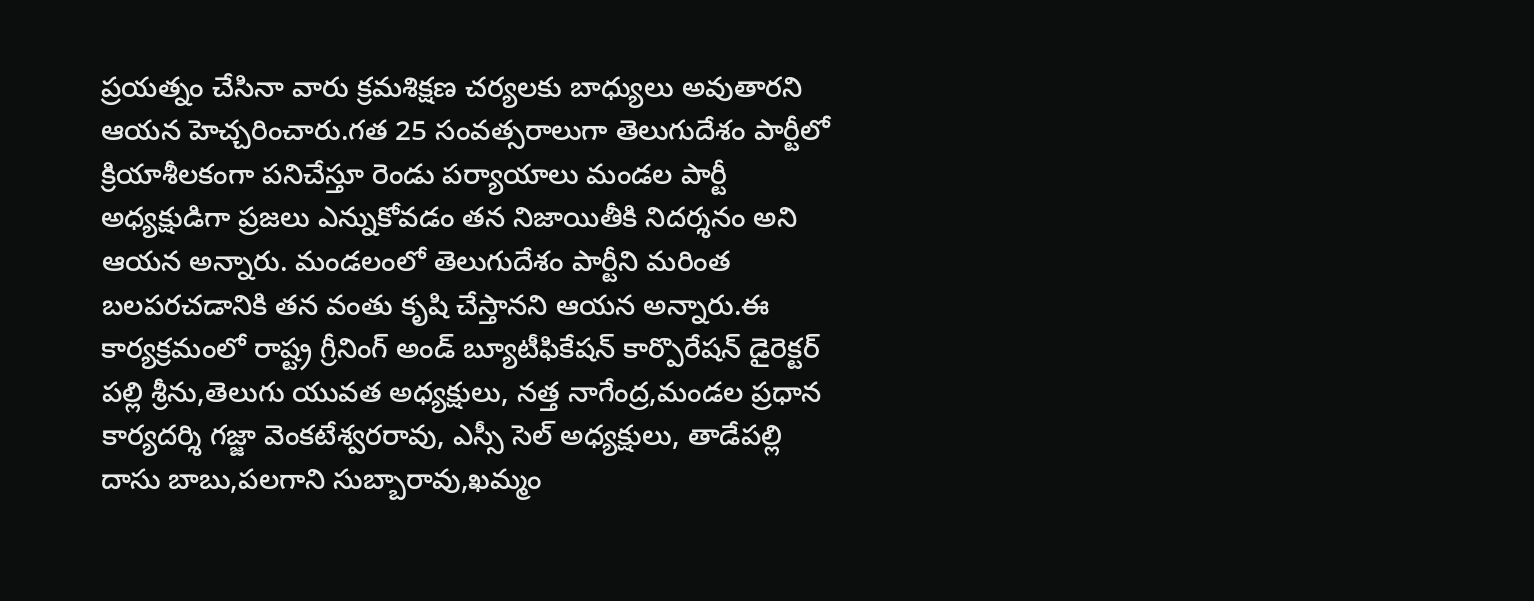ప్రయత్నం చేసినా వారు క్రమశిక్షణ చర్యలకు బాధ్యులు అవుతారని ఆయన హెచ్చరించారు.గత 25 సంవత్సరాలుగా తెలుగుదేశం పార్టీలో క్రియాశీలకంగా పనిచేస్తూ రెండు పర్యాయాలు మండల పార్టీ అధ్యక్షుడిగా ప్రజలు ఎన్నుకోవడం తన నిజాయితీకి నిదర్శనం అని ఆయన అన్నారు. మండలంలో తెలుగుదేశం పార్టీని మరింత బలపరచడానికి తన వంతు కృషి చేస్తానని ఆయన అన్నారు.ఈ కార్యక్రమంలో రాష్ట్ర గ్రీనింగ్ అండ్ బ్యూటీఫికేషన్ కార్పొరేషన్ డైరెక్టర్ పల్లి శ్రీను,తెలుగు యువత అధ్యక్షులు, నత్త నాగేంద్ర,మండల ప్రధాన కార్యదర్శి గజ్జా వెంకటేశ్వరరావు, ఎస్సీ సెల్ అధ్యక్షులు, తాడేపల్లి దాసు బాబు,పలగాని సుబ్బారావు,ఖమ్మం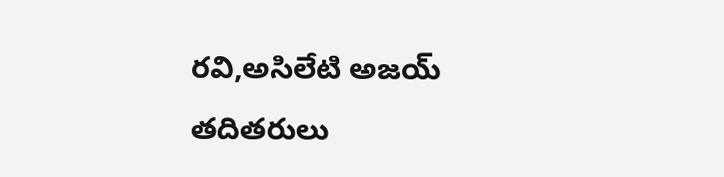రవి,అసిలేటి అజయ్ తదితరులు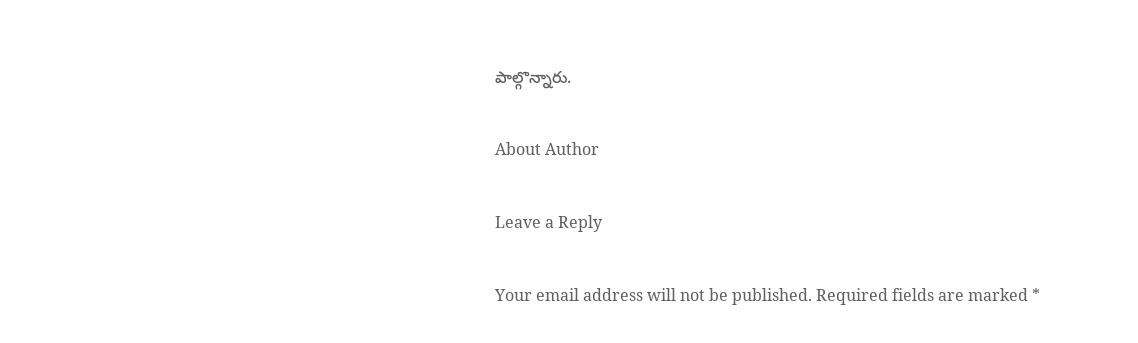పాల్గొన్నారు.

About Author

Leave a Reply

Your email address will not be published. Required fields are marked *